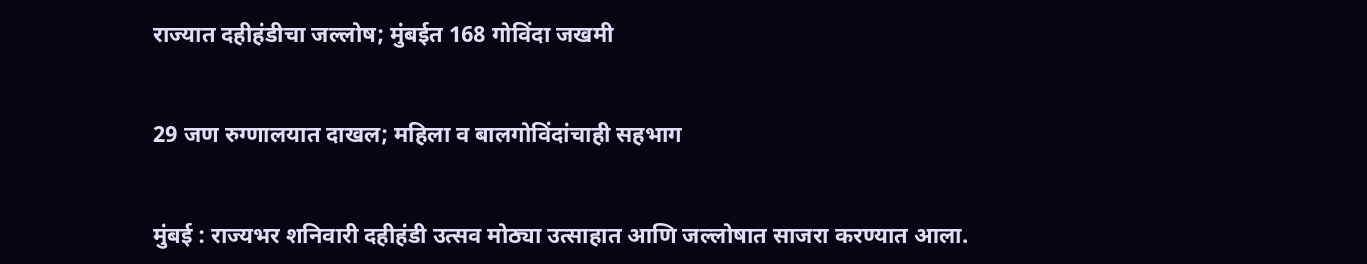राज्यात दहीहंडीचा जल्लोष; मुंबईत 168 गोविंदा जखमी


29 जण रुग्णालयात दाखल; महिला व बालगोविंदांचाही सहभाग


मुंबई : राज्यभर शनिवारी दहीहंडी उत्सव मोठ्या उत्साहात आणि जल्लोषात साजरा करण्यात आला.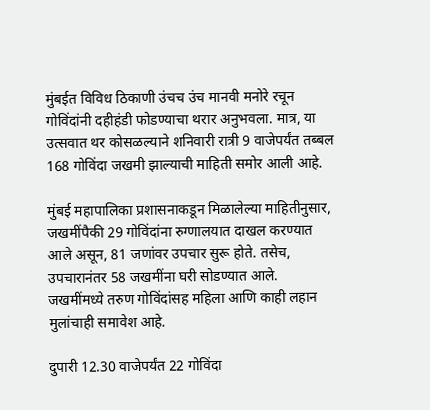मुंबईत विविध ठिकाणी उंचच उंच मानवी मनोरे रचून गोविंदांनी दहीहंडी फोडण्याचा थरार अनुभवला. मात्र, या उत्सवात थर कोसळल्याने शनिवारी रात्री 9 वाजेपर्यंत तब्बल 168 गोविंदा जखमी झाल्याची माहिती समोर आली आहे.

मुंबई महापालिका प्रशासनाकडून मिळालेल्या माहितीनुसार, जखमींपैकी 29 गोविंदांना रुग्णालयात दाखल करण्यात आले असून, 81 जणांवर उपचार सुरू होते. तसेच, उपचारानंतर 58 जखमींना घरी सोडण्यात आले. जखमींमध्ये तरुण गोविंदांसह महिला आणि काही लहान मुलांचाही समावेश आहे.

दुपारी 12.30 वाजेपर्यंत 22 गोविंदा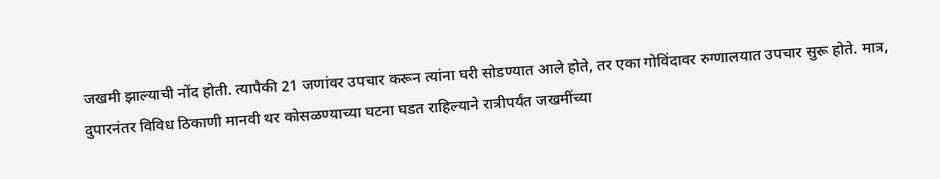जखमी झाल्याची नोंद होती. त्यापैकी 21 जणांवर उपचार करून त्यांना घरी सोडण्यात आले होते, तर एका गोविंदावर रुग्णालयात उपचार सुरू होते. मात्र, दुपारनंतर विविध ठिकाणी मानवी थर कोसळण्याच्या घटना घडत राहिल्याने रात्रीपर्यंत जखमींच्या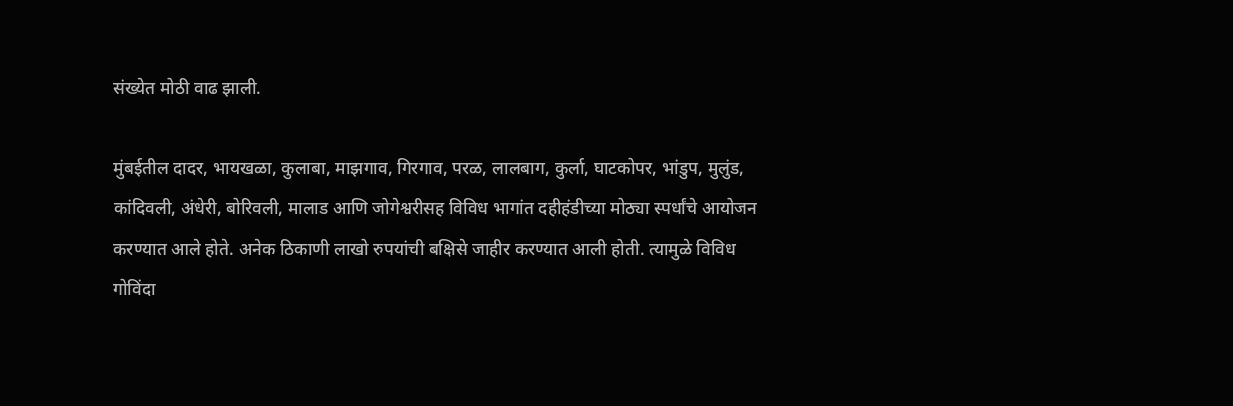संख्येत मोठी वाढ झाली.

मुंबईतील दादर, भायखळा, कुलाबा, माझगाव, गिरगाव, परळ, लालबाग, कुर्ला, घाटकोपर, भांडुप, मुलुंड, कांदिवली, अंधेरी, बोरिवली, मालाड आणि जोगेश्वरीसह विविध भागांत दहीहंडीच्या मोठ्या स्पर्धांचे आयोजन करण्यात आले होते. अनेक ठिकाणी लाखो रुपयांची बक्षिसे जाहीर करण्यात आली होती. त्यामुळे विविध गोविंदा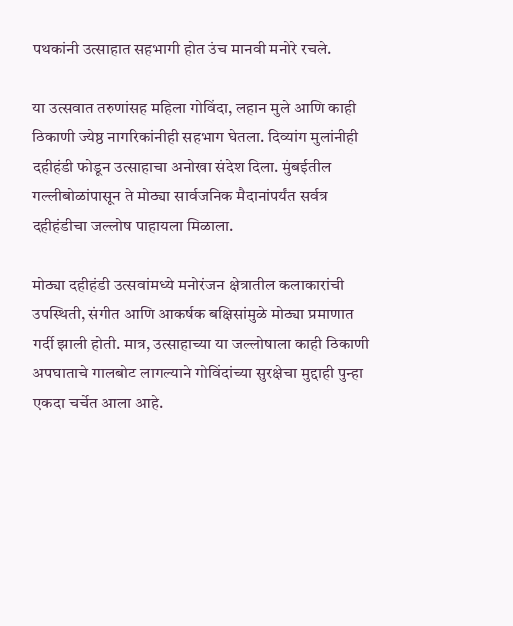पथकांनी उत्साहात सहभागी होत उंच मानवी मनोरे रचले.

या उत्सवात तरुणांसह महिला गोविंदा, लहान मुले आणि काही ठिकाणी ज्येष्ठ नागरिकांनीही सहभाग घेतला. दिव्यांग मुलांनीही दहीहंडी फोडून उत्साहाचा अनोखा संदेश दिला. मुंबईतील गल्लीबोळांपासून ते मोठ्या सार्वजनिक मैदानांपर्यंत सर्वत्र दहीहंडीचा जल्लोष पाहायला मिळाला.

मोठ्या दहीहंडी उत्सवांमध्ये मनोरंजन क्षेत्रातील कलाकारांची उपस्थिती, संगीत आणि आकर्षक बक्षिसांमुळे मोठ्या प्रमाणात गर्दी झाली होती. मात्र, उत्साहाच्या या जल्लोषाला काही ठिकाणी अपघाताचे गालबोट लागल्याने गोविंदांच्या सुरक्षेचा मुद्दाही पुन्हा एकदा चर्चेत आला आहे.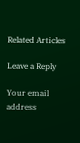Related Articles

Leave a Reply

Your email address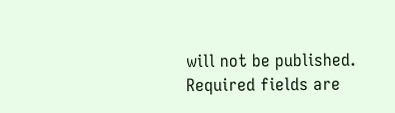will not be published. Required fields are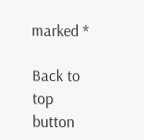marked *

Back to top button